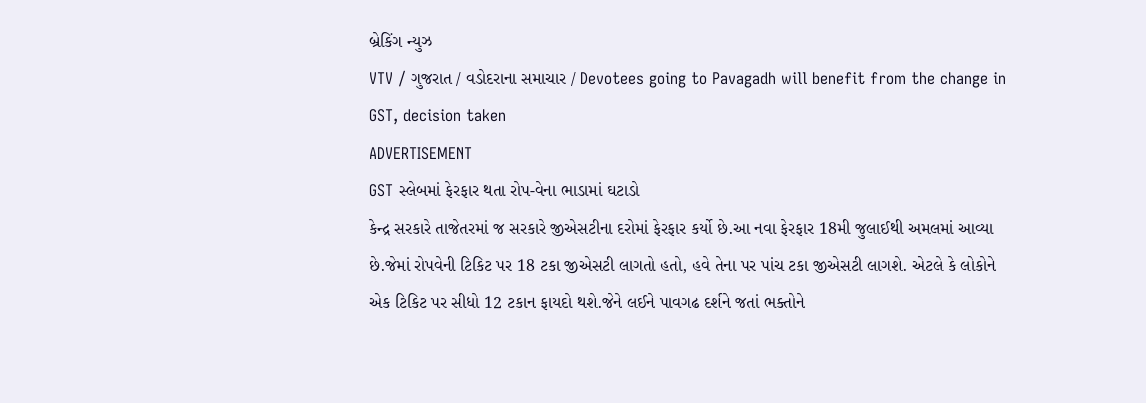બ્રેકિંગ ન્યુઝ
VTV / ગુજરાત / વડોદરાના સમાચાર / Devotees going to Pavagadh will benefit from the change in GST, decision taken
ADVERTISEMENT
GST સ્લેબમાં ફેરફાર થતા રોપ-વેના ભાડામાં ઘટાડો
કેન્દ્ર સરકારે તાજેતરમાં જ સરકારે જીએસટીના દરોમાં ફેરફાર કર્યો છે.આ નવા ફેરફાર 18મી જુલાઈથી અમલમાં આવ્યા છે.જેમાં રોપવેની ટિકિટ પર 18 ટકા જીએસટી લાગતો હતો, હવે તેના પર પાંચ ટકા જીએસટી લાગશે. એટલે કે લોકોને એક ટિકિટ પર સીધો 12 ટકાન ફાયદો થશે.જેને લઈને પાવગઢ દર્શને જતાં ભક્તોને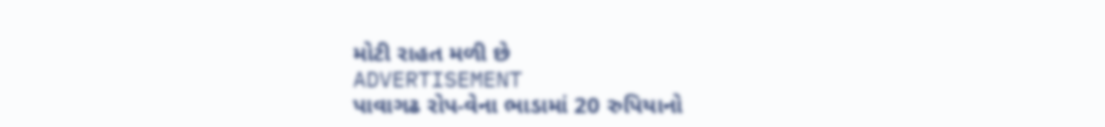મોટી રાહત મળી છે
ADVERTISEMENT
પાવાગઢ રોપ-વેના ભાડામાં 20 રુપિયાનો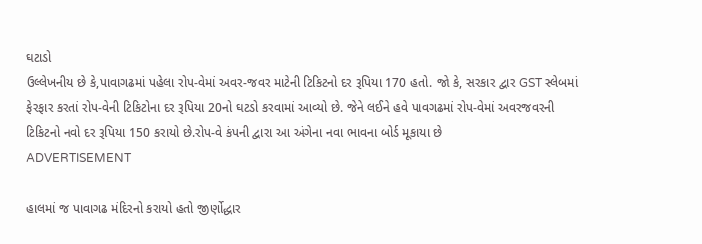ઘટાડો
ઉલ્લેખનીય છે કે,પાવાગઢમાં પહેલા રોપ-વેમાં અવર-જવર માટેની ટિકિટનો દર રૂપિયા 170 હતો. જો કે, સરકાર દ્વાર GST સ્લેબમાં ફેરફાર કરતાં રોપ-વેની ટિકિટોના દર રૂપિયા 20નો ઘટડો કરવામાં આવ્યો છે. જેને લઈને હવે પાવગઢમાં રોપ-વેમાં અવરજવરની ટિકિટનો નવો દર રૂપિયા 150 કરાયો છે.રોપ-વે કંપની દ્વારા આ અંગેના નવા ભાવના બોર્ડ મૂકાયા છે
ADVERTISEMENT

હાલમાં જ પાવાગઢ મંદિરનો કરાયો હતો જીર્ણોદ્ધાર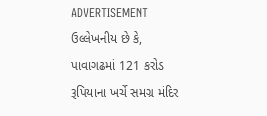ADVERTISEMENT
ઉલ્લેખનીય છે કે, પાવાગઢમાં 121 કરોડ રૂપિયાના ખર્ચે સમગ્ર મંદિર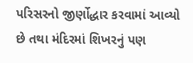પરિસરનો જીર્ણોદ્ધાર કરવામાં આવ્યો છે તથા મંદિરમાં શિખરનું પણ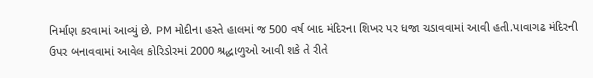નિર્માણ કરવામાં આવ્યું છે. PM મોદીના હસ્તે હાલમાં જ 500 વર્ષ બાદ મંદિરના શિખર પર ધજા ચડાવવામાં આવી હતી.પાવાગઢ મંદિરની ઉપર બનાવવામાં આવેલ કોરિડોરમાં 2000 શ્રદ્ધાળુઓ આવી શકે તે રીતે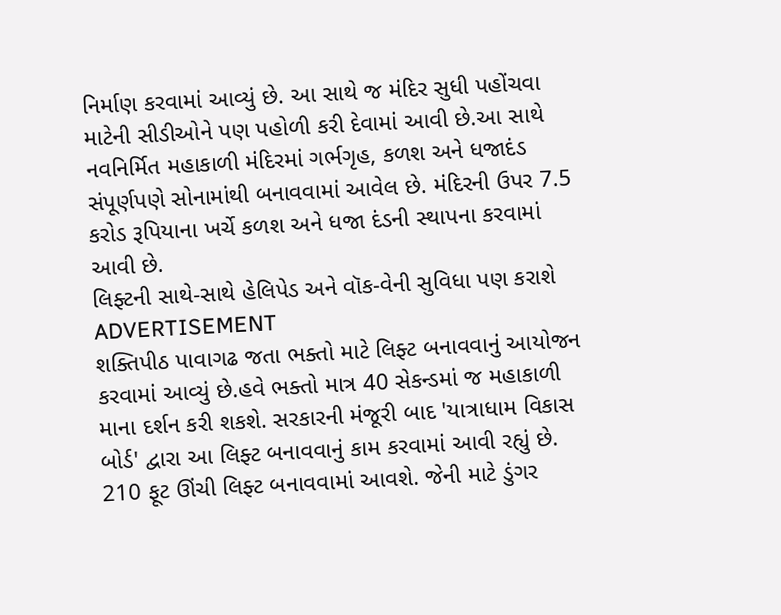નિર્માણ કરવામાં આવ્યું છે. આ સાથે જ મંદિર સુધી પહોંચવા માટેની સીડીઓને પણ પહોળી કરી દેવામાં આવી છે.આ સાથે નવનિર્મિત મહાકાળી મંદિરમાં ગર્ભગૃહ, કળશ અને ધજાદંડ સંપૂર્ણપણે સોનામાંથી બનાવવામાં આવેલ છે. મંદિરની ઉપર 7.5 કરોડ રૂપિયાના ખર્ચે કળશ અને ધજા દંડની સ્થાપના કરવામાં આવી છે.
લિફ્ટની સાથે-સાથે હેલિપેડ અને વૉક-વેની સુવિધા પણ કરાશે
ADVERTISEMENT
શક્તિપીઠ પાવાગઢ જતા ભક્તો માટે લિફ્ટ બનાવવાનું આયોજન કરવામાં આવ્યું છે.હવે ભક્તો માત્ર 40 સેકન્ડમાં જ મહાકાળી માના દર્શન કરી શકશે. સરકારની મંજૂરી બાદ 'યાત્રાધામ વિકાસ બોર્ડ' દ્વારા આ લિફ્ટ બનાવવાનું કામ કરવામાં આવી રહ્યું છે. 210 ફૂટ ઊંચી લિફ્ટ બનાવવામાં આવશે. જેની માટે ડુંગર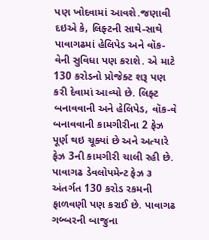પણ ખોદવામાં આવશે.જણાવી દઇએ કે, લિફ્ટની સાથે-સાથે પાવાગઢમાં હેલિપેડ અને વૉક-વેની સુવિધા પણ કરાશે. એ માટે 130 કરોડનો પ્રોજેક્ટ શરૂ પણ કરી દેવામાં આવ્યો છે. લિફ્ટ બનાવવાની અને હેલિપેડ, વૉક-વે બનાવવાની કામગીરીના 2 ફેઝ પૂર્ણ થઇ ચૂક્યાં છે અને અત્યારે ફેઝ 3ની કામગીરી ચાલી રહી છે. પાવાગઢ ડેવલોપમેન્ટ ફેઝ ૩ અંતર્ગત 130 કરોડ રકમની ફાળવણી પણ કરાઈ છે. પાવાગઢ ગબ્બરની બાજુના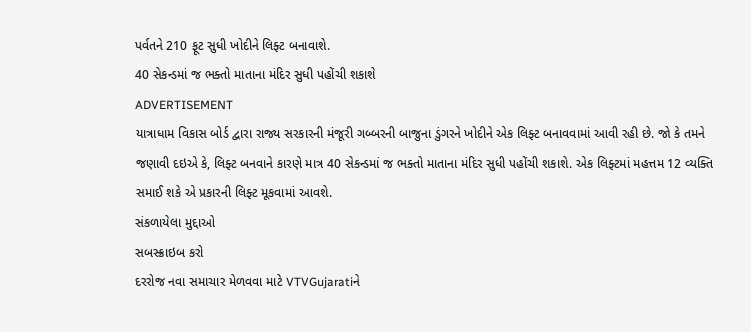પર્વતને 210 ફૂટ સુધી ખોદીને લિફ્ટ બનાવાશે.
40 સેકન્ડમાં જ ભક્તો માતાના મંદિર સુધી પહોંચી શકાશે
ADVERTISEMENT
યાત્રાધામ વિકાસ બોર્ડ દ્વારા રાજ્ય સરકારની મંજૂરી ગબ્બરની બાજુના ડુંગરને ખોદીને એક લિફ્ટ બનાવવામાં આવી રહી છે. જો કે તમને જણાવી દઇએ કે, લિફ્ટ બનવાને કારણે માત્ર 40 સેકન્ડમાં જ ભક્તો માતાના મંદિર સુધી પહોંચી શકાશે. એક લિફ્ટમાં મહત્તમ 12 વ્યક્તિ સમાઈ શકે એ પ્રકારની લિફ્ટ મૂકવામાં આવશે.
સંકળાયેલા મુદ્દાઓ
સબસ્ક્રાઇબ કરો
દરરોજ નવા સમાચાર મેળવવા માટે VTVGujaratiને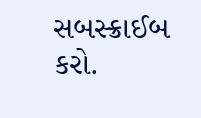સબસ્ક્રાઈબ કરો.